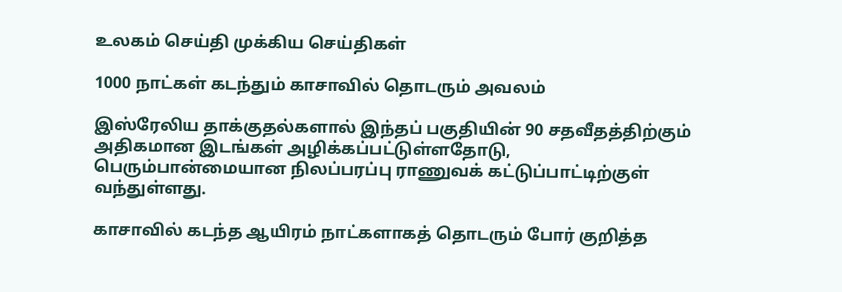உலகம் செய்தி முக்கிய செய்திகள்

1000 நாட்கள் கடந்தும் காசாவில் தொடரும் அவலம்

இஸ்ரேலிய தாக்குதல்களால் இந்தப் பகுதியின் 90 சதவீதத்திற்கும் அதிகமான இடங்கள் அழிக்கப்பட்டுள்ளதோடு, பெரும்பான்மையான நிலப்பரப்பு ராணுவக் கட்டுப்பாட்டிற்குள் வந்துள்ளது.

காசாவில் கடந்த ஆயிரம் நாட்களாகத் தொடரும் போர் குறித்த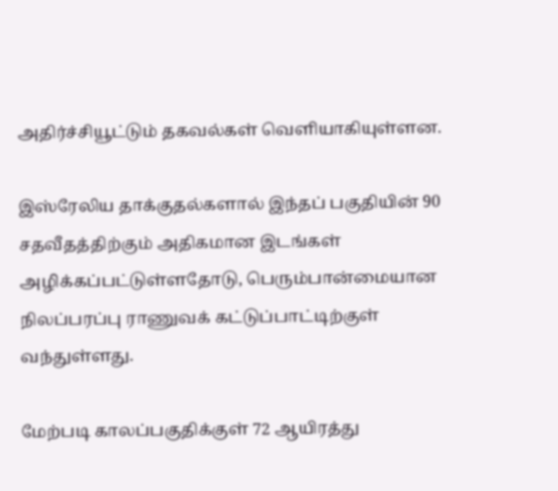அதிர்ச்சியூட்டும் தகவல்கள் வெளியாகியுள்ளன.

இஸ்ரேலிய தாக்குதல்களால் இந்தப் பகுதியின் 90 சதவீதத்திற்கும் அதிகமான இடங்கள் அழிக்கப்பட்டுள்ளதோடு, பெரும்பான்மையான நிலப்பரப்பு ராணுவக் கட்டுப்பாட்டிற்குள் வந்துள்ளது.

மேற்படி காலப்பகுதிக்குள் 72 ஆயிரத்து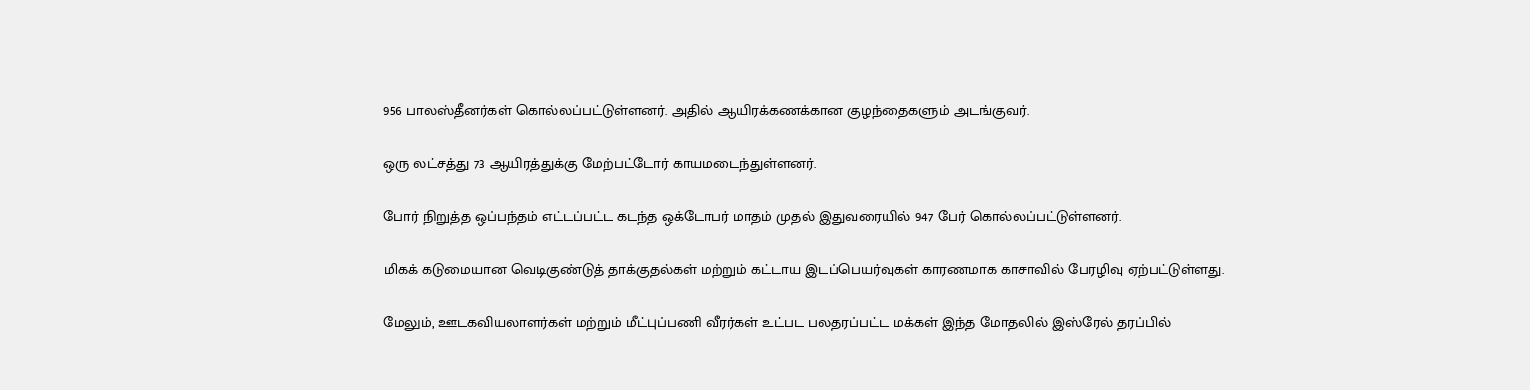956 பாலஸ்தீனர்கள் கொல்லப்பட்டுள்ளனர். அதில் ஆயிரக்கணக்கான குழந்தைகளும் அடங்குவர்.

ஒரு லட்சத்து 73 ஆயிரத்துக்கு மேற்பட்டோர் காயமடைந்துள்ளனர்.

போர் நிறுத்த ஒப்பந்தம் எட்டப்பட்ட கடந்த ஒக்டோபர் மாதம் முதல் இதுவரையில் 947 பேர் கொல்லப்பட்டுள்ளனர்.

மிகக் கடுமையான வெடிகுண்டுத் தாக்குதல்கள் மற்றும் கட்டாய இடப்பெயர்வுகள் காரணமாக காசாவில் பேரழிவு ஏற்பட்டுள்ளது.

மேலும், ஊடகவியலாளர்கள் மற்றும் மீட்புப்பணி வீரர்கள் உட்பட பலதரப்பட்ட மக்கள் இந்த மோதலில் இஸ்ரேல் தரப்பில்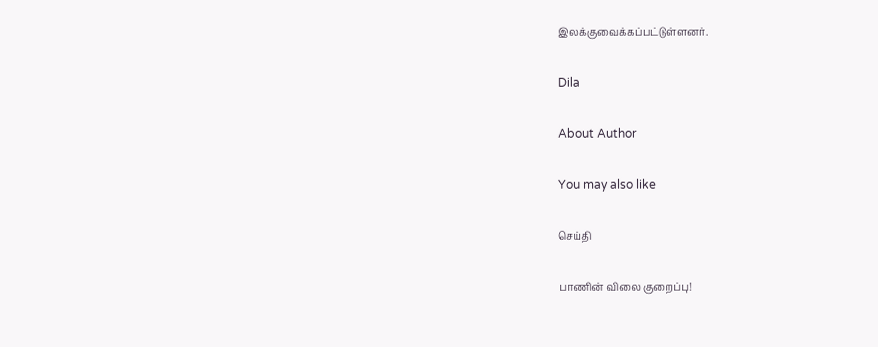இலக்குவைக்கப்பட்டுள்ளனர்.

Dila

About Author

You may also like

செய்தி

பாணின் விலை குறைப்பு!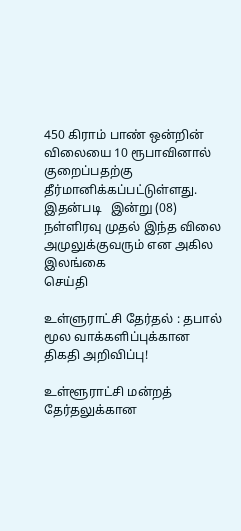450 கிராம் பாண் ஒன்றின் விலையை 10 ரூபாவினால் குறைப்பதற்கு தீர்மானிக்கப்பட்டுள்ளது. இதன்படி   இன்று (08) நள்ளிரவு முதல் இந்த விலை அமுலுக்குவரும் என அகில இலங்கை
செய்தி

உள்ளுராட்சி தேர்தல் : தபால் மூல வாக்களிப்புக்கான திகதி அறிவிப்பு!

உள்ளூராட்சி மன்றத் தேர்தலுக்கான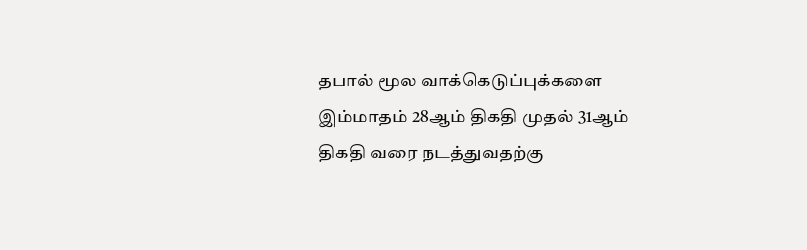தபால் மூல வாக்கெடுப்புக்களை இம்மாதம் 28ஆம் திகதி முதல் 31ஆம் திகதி வரை நடத்துவதற்கு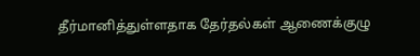தீர்மானித்துள்ளதாக தேர்தல்கள் ஆணைக்குழு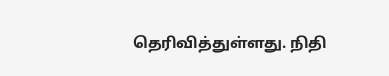தெரிவித்துள்ளது. நிதி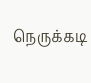நெருக்கடி